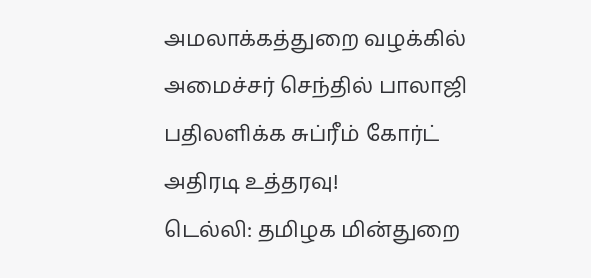அமலாக்கத்துறை வழக்கில் அமைச்சர் செந்தில் பாலாஜி பதிலளிக்க சுப்ரீம் கோர்ட் அதிரடி உத்தரவு!
டெல்லி: தமிழக மின்துறை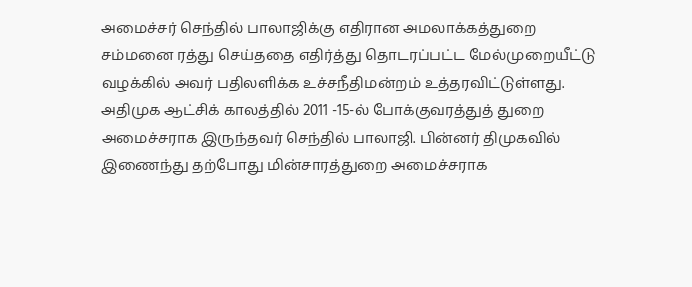அமைச்சர் செந்தில் பாலாஜிக்கு எதிரான அமலாக்கத்துறை சம்மனை ரத்து செய்ததை எதிர்த்து தொடரப்பட்ட மேல்முறையீட்டு வழக்கில் அவர் பதிலளிக்க உச்சநீதிமன்றம் உத்தரவிட்டுள்ளது.
அதிமுக ஆட்சிக் காலத்தில் 2011 -15-ல் போக்குவரத்துத் துறை அமைச்சராக இருந்தவர் செந்தில் பாலாஜி. பின்னர் திமுகவில் இணைந்து தற்போது மின்சாரத்துறை அமைச்சராக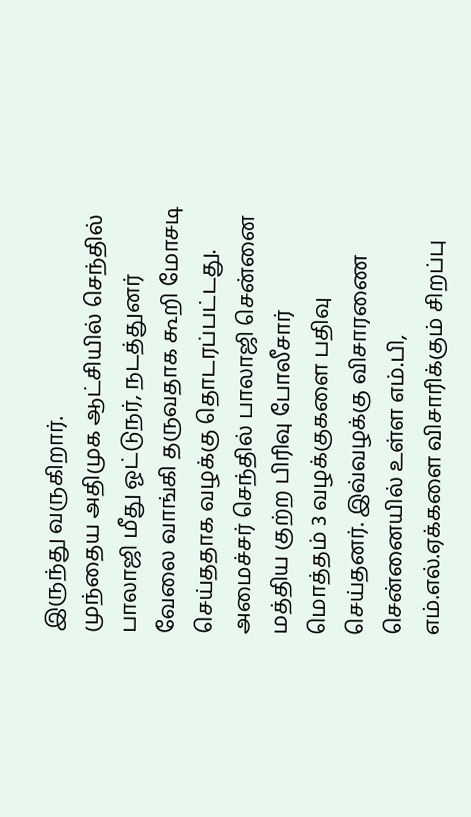இருந்து வருகிறார்.
முந்தைய அதிமுக ஆட்சியில் செந்தில் பாலாஜி மீது ஓட்டுநர், நடத்துனர் வேலை வாங்கி தருவதாக கூறி மோசடி செய்ததாக வழக்கு தொடரப்பட்டது. அமைச்சர் செந்தில் பாலாஜி சென்னை மத்திய குற்ற பிரிவு போலீசார் மொத்தம் 3 வழக்குகளை பதிவு செய்தனர். இவ்வழக்கு விசாரணை சென்னையில் உள்ள எம்.பி, எம்.எல்.ஏக்களை விசாரிக்கும் சிறப்பு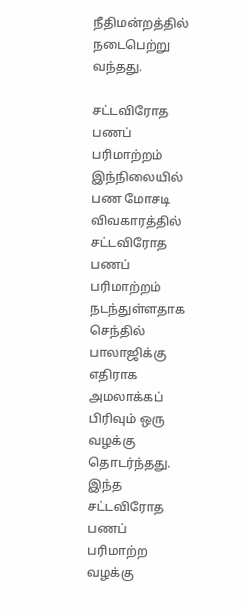நீதிமன்றத்தில் நடைபெற்று வந்தது.

சட்டவிரோத பணப் பரிமாற்றம்
இந்நிலையில் பண மோசடி விவகாரத்தில் சட்டவிரோத பணப் பரிமாற்றம் நடந்துள்ளதாக செந்தில் பாலாஜிக்கு எதிராக அமலாக்கப் பிரிவும் ஒரு வழக்கு தொடர்ந்தது. இந்த சட்டவிரோத பணப் பரிமாற்ற வழக்கு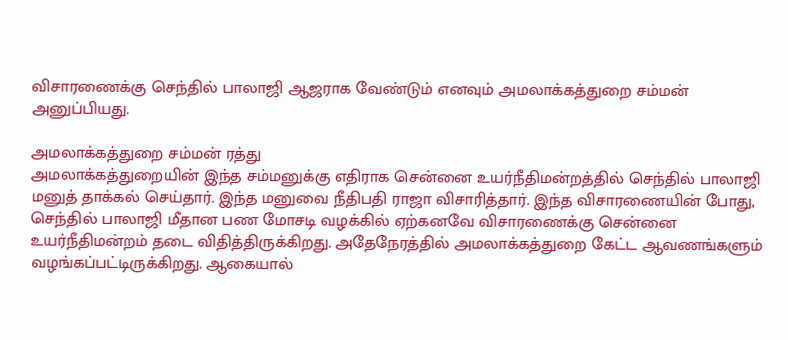விசாரணைக்கு செந்தில் பாலாஜி ஆஜராக வேண்டும் எனவும் அமலாக்கத்துறை சம்மன் அனுப்பியது.

அமலாக்கத்துறை சம்மன் ரத்து
அமலாக்கத்துறையின் இந்த சம்மனுக்கு எதிராக சென்னை உயர்நீதிமன்றத்தில் செந்தில் பாலாஜி மனுத் தாக்கல் செய்தார். இந்த மனுவை நீதிபதி ராஜா விசாரித்தார். இந்த விசாரணையின் போது, செந்தில் பாலாஜி மீதான பண மோசடி வழக்கில் ஏற்கனவே விசாரணைக்கு சென்னை உயர்நீதிமன்றம் தடை விதித்திருக்கிறது. அதேநேரத்தில் அமலாக்கத்துறை கேட்ட ஆவணங்களும் வழங்கப்பட்டிருக்கிறது. ஆகையால்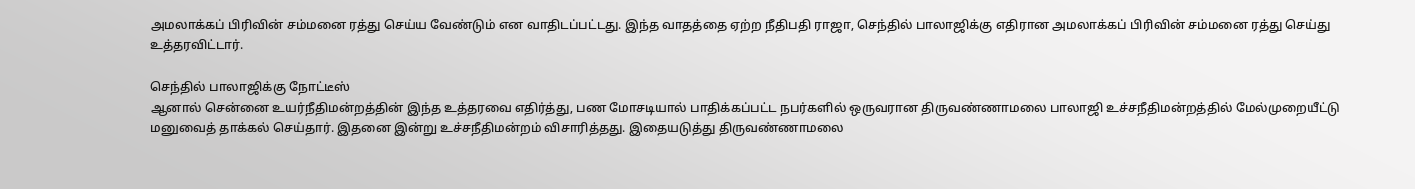அமலாக்கப் பிரிவின் சம்மனை ரத்து செய்ய வேண்டும் என வாதிடப்பட்டது. இந்த வாதத்தை ஏற்ற நீதிபதி ராஜா, செந்தில் பாலாஜிக்கு எதிரான அமலாக்கப் பிரிவின் சம்மனை ரத்து செய்து உத்தரவிட்டார்.

செந்தில் பாலாஜிக்கு நோட்டீஸ்
ஆனால் சென்னை உயர்நீதிமன்றத்தின் இந்த உத்தரவை எதிர்த்து, பண மோசடியால் பாதிக்கப்பட்ட நபர்களில் ஒருவரான திருவண்ணாமலை பாலாஜி உச்சநீதிமன்றத்தில் மேல்முறையீட்டு மனுவைத் தாக்கல் செய்தார். இதனை இன்று உச்சநீதிமன்றம் விசாரித்தது. இதையடுத்து திருவண்ணாமலை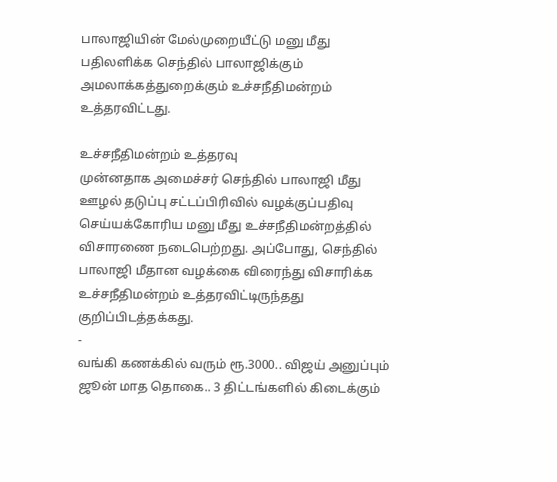பாலாஜியின் மேல்முறையீட்டு மனு மீது பதிலளிக்க செந்தில் பாலாஜிக்கும் அமலாக்கத்துறைக்கும் உச்சநீதிமன்றம் உத்தரவிட்டது.

உச்சநீதிமன்றம் உத்தரவு
முன்னதாக அமைச்சர் செந்தில் பாலாஜி மீது ஊழல் தடுப்பு சட்டப்பிரிவில் வழக்குப்பதிவு செய்யக்கோரிய மனு மீது உச்சநீதிமன்றத்தில் விசாரணை நடைபெற்றது. அப்போது, செந்தில் பாலாஜி மீதான வழக்கை விரைந்து விசாரிக்க உச்சநீதிமன்றம் உத்தரவிட்டிருந்தது குறிப்பிடத்தக்கது.
-
வங்கி கணக்கில் வரும் ரூ.3000.. விஜய் அனுப்பும் ஜூன் மாத தொகை.. 3 திட்டங்களில் கிடைக்கும்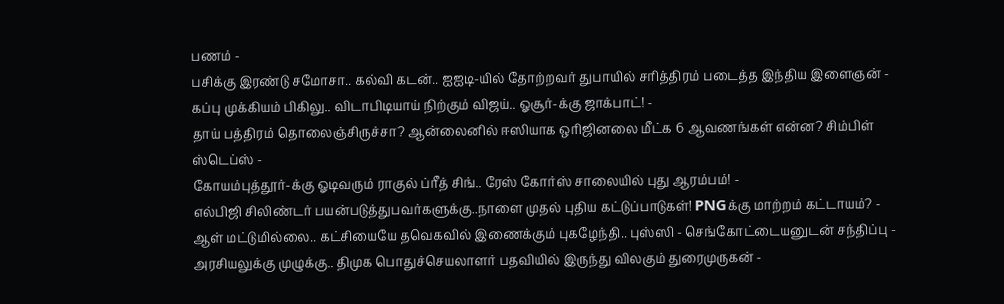பணம் -
பசிக்கு இரண்டு சமோசா.. கல்வி கடன்.. ஐஐடி-யில் தோற்றவர் துபாயில் சரித்திரம் படைத்த இந்திய இளைஞன் -
கப்பு முக்கியம் பிகிலு.. விடாபிடியாய் நிற்கும் விஜய்.. ஓசூர்-க்கு ஜாக்பாட்! -
தாய் பத்திரம் தொலைஞ்சிருச்சா? ஆன்லைனில் ஈஸியாக ஒரிஜினலை மீட்க 6 ஆவணங்கள் என்ன? சிம்பிள் ஸ்டெப்ஸ் -
கோயம்புத்தூர்-க்கு ஓடிவரும் ராகுல் ப்ரீத் சிங்.. ரேஸ் கோர்ஸ் சாலையில் புது ஆரம்பம்! -
எல்பிஜி சிலிண்டர் பயன்படுத்துபவர்களுக்கு..நாளை முதல் புதிய கட்டுப்பாடுகள்! PNGக்கு மாற்றம் கட்டாயம்? -
ஆள் மட்டுமில்லை.. கட்சியையே தவெகவில் இணைக்கும் புகழேந்தி.. புஸ்ஸி - செங்கோட்டையனுடன் சந்திப்பு -
அரசியலுக்கு முழுக்கு.. திமுக பொதுச்செயலாளர் பதவியில் இருந்து விலகும் துரைமுருகன் -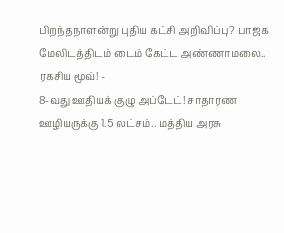பிறந்தநாளன்று புதிய கட்சி அறிவிப்பு? பாஜக மேலிடத்திடம் டைம் கேட்ட அண்ணாமலை.. ரகசிய மூவ்! -
8-வது ஊதியக் குழு அப்டேட்! சாதாரண ஊழியருக்கு 1.5 லட்சம்.. மத்திய அரசு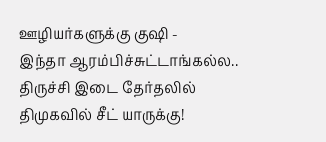ஊழியர்களுக்கு குஷி -
இந்தா ஆரம்பிச்சுட்டாங்கல்ல.. திருச்சி இடை தேர்தலில் திமுகவில் சீட் யாருக்கு!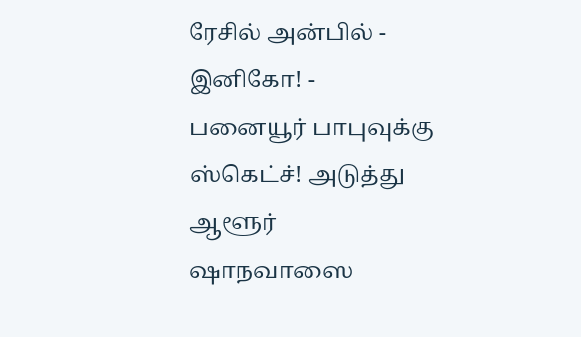ரேசில் அன்பில் - இனிகோ! -
பனையூர் பாபுவுக்கு ஸ்கெட்ச்! அடுத்து ஆளூர் ஷாநவாஸை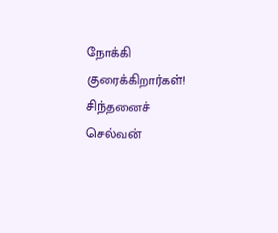நோக்கி குரைக்கிறார்கள்! சிந்தனைச் செல்வன்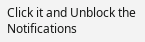Click it and Unblock the Notifications